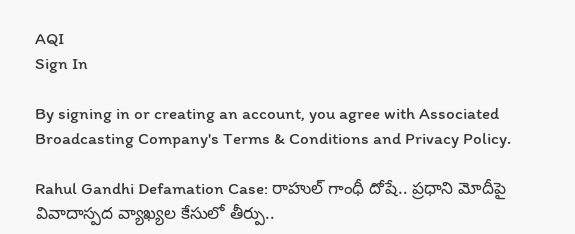AQI
Sign In

By signing in or creating an account, you agree with Associated Broadcasting Company's Terms & Conditions and Privacy Policy.

Rahul Gandhi Defamation Case: రాహుల్‌ గాంధీ దోషే.. ప్రధాని మోదీపై వివాదాస్పద వ్యాఖ్యల కేసులో తీర్పు..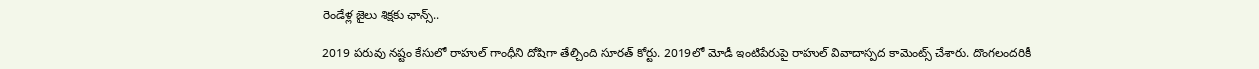రెండేళ్ల జైలు శిక్షకు ఛాన్స్..

2019 పరువు నష్టం కేసులో రాహుల్‌ గాంధీని దోషిగా తేల్చింది సూరత్‌ కోర్టు. 2019లో మోడీ ఇంటిపేరుపై రాహుల్‌ వివాదాస్పద కామెంట్స్‌ చేశారు. దొంగలందరికీ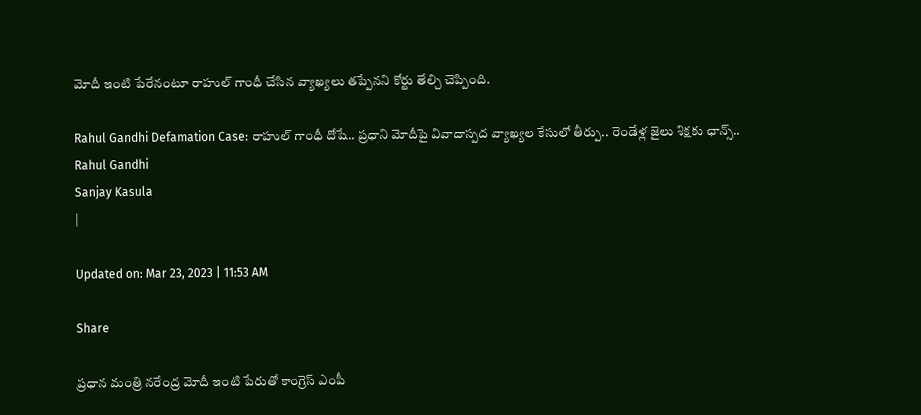మోదీ ఇంటి పేరేనంటూ రాహుల్‌ గాంధీ చేసిన వ్యాఖ్యలు తప్పేనని కోర్టు తేల్చి చెప్పింది.

Rahul Gandhi Defamation Case: రాహుల్‌ గాంధీ దోషే.. ప్రధాని మోదీపై వివాదాస్పద వ్యాఖ్యల కేసులో తీర్పు.. రెండేళ్ల జైలు శిక్షకు ఛాన్స్..
Rahul Gandhi
Sanjay Kasula
|

Updated on: Mar 23, 2023 | 11:53 AM

Share

ప్రధాన మంత్రి నరేంద్ర మోదీ ఇంటి పేరుతో కాంగ్రెస్ ఎంపీ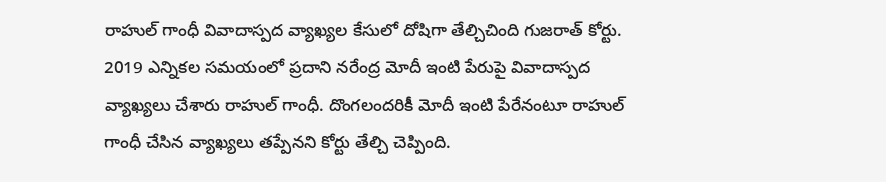రాహుల్ గాంధీ వివాదాస్పద వ్యాఖ్యల కేసులో దోషిగా తేల్చిచింది గుజరాత్ కోర్టు. 2019 ఎన్నికల సమయంలో ప్రదాని నరేంద్ర మోదీ ఇంటి పేరుపై వివాదాస్పద వ్యాఖ్యలు చేశారు రాహుల్ గాంధీ. దొంగలందరికీ మోదీ ఇంటి పేరేనంటూ రాహుల్‌ గాంధీ చేసిన వ్యాఖ్యలు తప్పేనని కోర్టు తేల్చి చెప్పింది.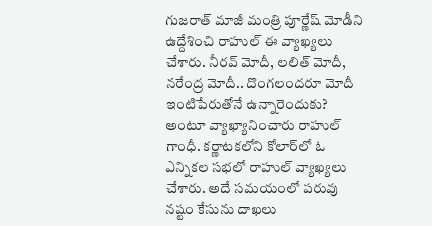గుజరాత్‌ మాజీ మంత్రి పూర్ణేష్‌ మోడీని ఉద్దేశించి రాహుల్‌ ఈ వ్యాఖ్యలు చేశారు. నీరవ్ మోదీ, లలిత్ మోదీ, నరేంద్ర మోదీ.. దొంగలందరూ మోదీ ఇంటిపేరుతోనే ఉన్నారెందుకు? అంటూ వ్యాఖ్యానించారు రాహుల్ గాంధీ. కర్ణాటకలోని కోలార్‌లో ఓ ఎన్నికల సభలో రాహుల్ వ్యాఖ్యలు చేశారు. అదే సమయంలో పరువు నష్టం కేసును దాఖలు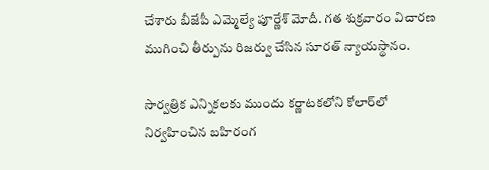చేశారు బీజేపీ ఎమ్మెల్యే పూర్ణేశ్ మోదీ. గత శుక్రవారం విచారణ ముగించి తీర్పును రిజర్వు చేసిన సూరత్ న్యాయస్థానం.

సార్వత్రిక ఎన్నికలకు ముందు కర్ణాటకలోని కోలార్‌లో నిర్వహించిన బహిరంగ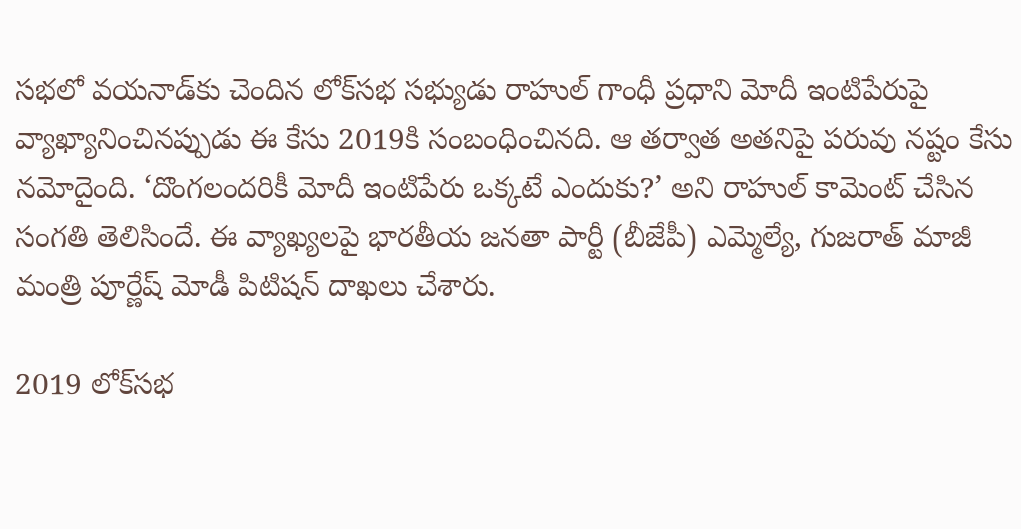సభలో వయనాడ్‌కు చెందిన లోక్‌సభ సభ్యుడు రాహుల్ గాంధీ ప్రధాని మోదీ ఇంటిపేరుపై వ్యాఖ్యానించినప్పుడు ఈ కేసు 2019కి సంబంధించినది. ఆ తర్వాత అతనిపై పరువు నష్టం కేసు నమోదైంది. ‘దొంగలందరికీ మోదీ ఇంటిపేరు ఒక్కటే ఎందుకు?’ అని రాహుల్ కామెంట్ చేసిన సంగతి తెలిసిందే. ఈ వ్యాఖ్యలపై భారతీయ జనతా పార్టీ (బీజేపీ) ఎమ్మెల్యే, గుజరాత్ మాజీ మంత్రి పూర్ణేష్ మోడీ పిటిషన్ దాఖలు చేశారు.

2019 లోక్‌సభ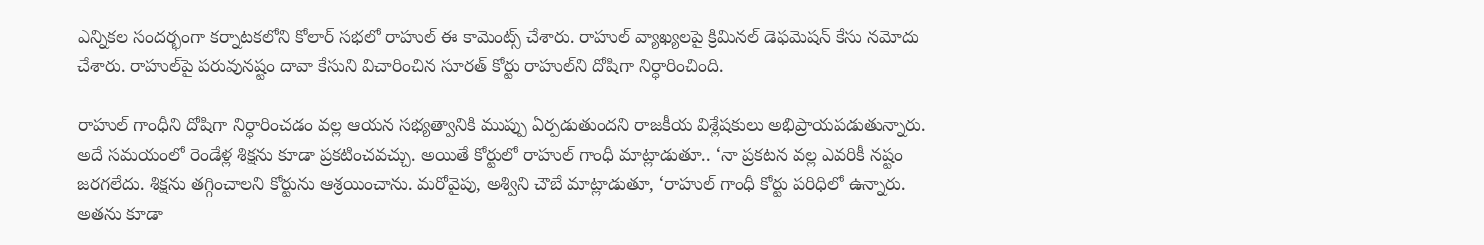ఎన్నికల సందర్భంగా కర్నాటకలోని కోలార్‌ సభలో రాహుల్‌ ఈ కామెంట్స్‌ చేశారు. రాహుల్‌ వ్యాఖ్యలపై క్రిమినల్‌ డెఫమెషన్‌ కేసు నమోదు చేశారు. రాహుల్‌పై పరువునష్టం దావా కేసుని విచారించిన సూరత్‌ కోర్టు రాహుల్‌ని దోషిగా నిర్ధారించింది.

రాహుల్ గాంధీని దోషిగా నిర్ధారించడం వల్ల ఆయన సభ్యత్వానికి ముప్పు ఏర్పడుతుందని రాజకీయ విశ్లేషకులు అభిప్రాయపడుతున్నారు. అదే సమయంలో రెండేళ్ల శిక్షను కూడా ప్రకటించవచ్చు. అయితే కోర్టులో రాహుల్ గాంధీ మాట్లాడుతూ.. ‘నా ప్రకటన వల్ల ఎవరికీ నష్టం జరగలేదు. శిక్షను తగ్గించాలని కోర్టును ఆశ్రయించాను. మరోవైపు, అశ్విని చౌబే మాట్లాడుతూ, ‘రాహుల్ గాంధీ కోర్టు పరిధిలో ఉన్నారు. అతను కూడా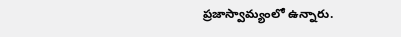ప్రజాస్వామ్యంలో ఉన్నారు.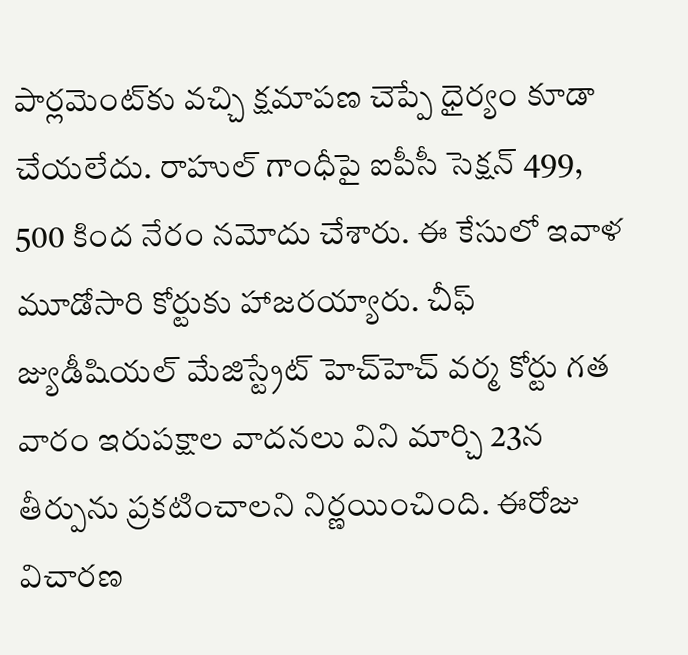పార్లమెంట్‌కు వచ్చి క్షమాపణ చెప్పే ధైర్యం కూడా చేయలేదు. రాహుల్ గాంధీపై ఐపీసీ సెక్షన్ 499, 500 కింద నేరం నమోదు చేశారు. ఈ కేసులో ఇవాళ మూడోసారి కోర్టుకు హాజరయ్యారు. చీఫ్ జ్యుడీషియల్ మేజిస్ట్రేట్ హెచ్‌హెచ్ వర్మ కోర్టు గత వారం ఇరుపక్షాల వాదనలు విని మార్చి 23న తీర్పును ప్రకటించాలని నిర్ణయించింది. ఈరోజు విచారణ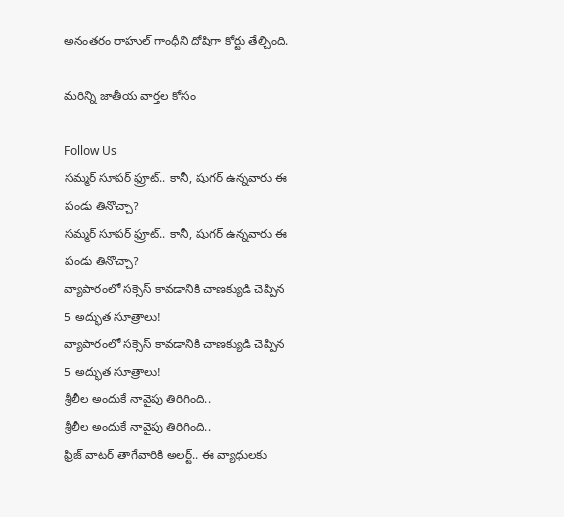అనంతరం రాహుల్ గాంధీని దోషిగా కోర్టు తేల్చింది.

మరిన్ని జాతీయ వార్తల కోసం

Follow Us
సమ్మర్ సూపర్ ఫ్రూట్.. కానీ, షుగర్ ఉన్నవారు ఈ పండు తినొచ్చా?
సమ్మర్ సూపర్ ఫ్రూట్.. కానీ, షుగర్ ఉన్నవారు ఈ పండు తినొచ్చా?
వ్యాపారంలో సక్సెస్ కావడానికి చాణక్యుడి చెప్పిన 5 అద్భుత సూత్రాలు!
వ్యాపారంలో సక్సెస్ కావడానికి చాణక్యుడి చెప్పిన 5 అద్భుత సూత్రాలు!
శ్రీలీల అందుకే నావైపు తిరిగింది..
శ్రీలీల అందుకే నావైపు తిరిగింది..
ఫ్రిజ్ వాటర్ తాగేవారికి అలర్ట్.. ఈ వ్యాధులకు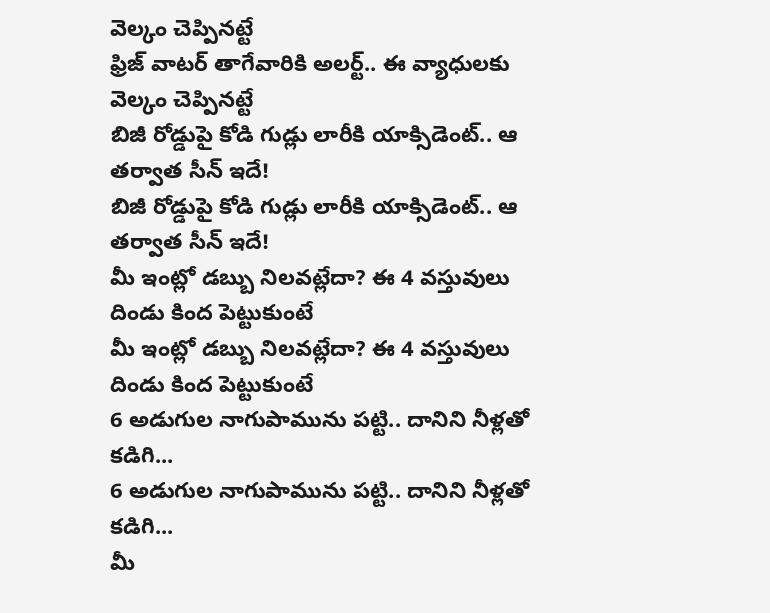వెల్కం చెప్పినట్టే
ఫ్రిజ్ వాటర్ తాగేవారికి అలర్ట్.. ఈ వ్యాధులకు వెల్కం చెప్పినట్టే
బిజీ రోడ్డుపై కోడి గుడ్లు లారీకి యాక్సిడెంట్.. ఆ తర్వాత సీన్ ఇదే!
బిజీ రోడ్డుపై కోడి గుడ్లు లారీకి యాక్సిడెంట్.. ఆ తర్వాత సీన్ ఇదే!
మీ ఇంట్లో డబ్బు నిలవట్లేదా? ఈ 4 వస్తువులు దిండు కింద పెట్టుకుంటే
మీ ఇంట్లో డబ్బు నిలవట్లేదా? ఈ 4 వస్తువులు దిండు కింద పెట్టుకుంటే
6 అడుగుల నాగుపామును పట్టి.. దానిని నీళ్లతో కడిగి...
6 అడుగుల నాగుపామును పట్టి.. దానిని నీళ్లతో కడిగి...
మీ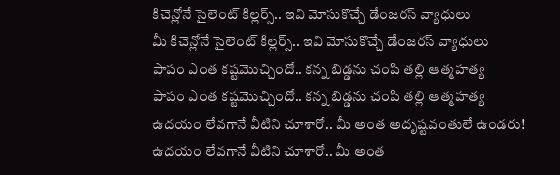కిచెన్లోనే సైలెంట్ కిల్లర్స్.. ఇవి మోసుకొచ్చే డేంజరస్ వ్యాధులు
మీ కిచెన్లోనే సైలెంట్ కిల్లర్స్.. ఇవి మోసుకొచ్చే డేంజరస్ వ్యాధులు
పాపం ఎంత కష్టమొచ్చిందో.. కన్న బిడ్డను చంపి తల్లి ఆత్మహత్య
పాపం ఎంత కష్టమొచ్చిందో.. కన్న బిడ్డను చంపి తల్లి ఆత్మహత్య
ఉదయం లేవగానే వీటిని చూశారో.. మీ అంత అదృష్టవంతులే ఉండరు!
ఉదయం లేవగానే వీటిని చూశారో.. మీ అంత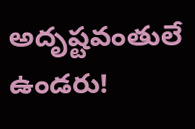అదృష్టవంతులే ఉండరు!